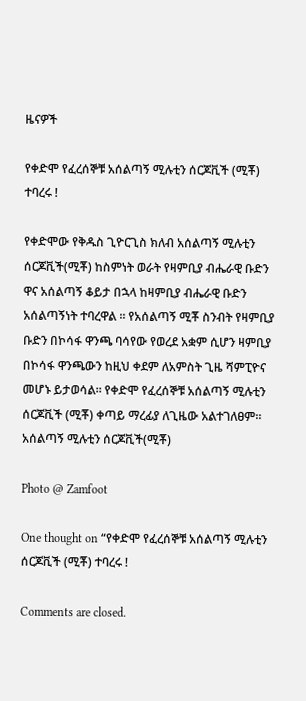ዜናዎች

የቀድሞ የፈረሰኞቹ አሰልጣኝ ሚሉቲን ሰርጆቪች (ሚቾ) ተባረሩ !

የቀድሞው የቅዱስ ጊዮርጊስ ክለብ አሰልጣኝ ሚሉቲን ሰርጆቪች(ሚቾ) ከስምነት ወራት የዛምቢያ ብሔራዊ ቡድን ዋና አሰልጣኝ ቆይታ በኋላ ከዛምቢያ ብሔራዊ ቡድን አሰልጣኝነት ተባረዋል ፡፡ የአሰልጣኝ ሚቾ ስንብት የዛምቢያ ቡድን በኮሳፋ ዋንጫ ባሳየው የወረደ አቋም ሲሆን ዛምቢያ በኮሳፋ ዋንጫውን ከዚህ ቀደም ለአምስት ጊዜ ሻምፒዮና መሆኑ ይታወሳል። የቀድሞ የፈረሰኞቹ አሰልጣኝ ሚሉቲን ሰርጆቪች (ሚቾ) ቀጣይ ማረፊያ ለጊዜው አልተገለፀም።
አሰልጣኝ ሚሉቲን ሰርጆቪች(ሚቾ)

Photo @ Zamfoot

One thought on “የቀድሞ የፈረሰኞቹ አሰልጣኝ ሚሉቲን ሰርጆቪች (ሚቾ) ተባረሩ !

Comments are closed.